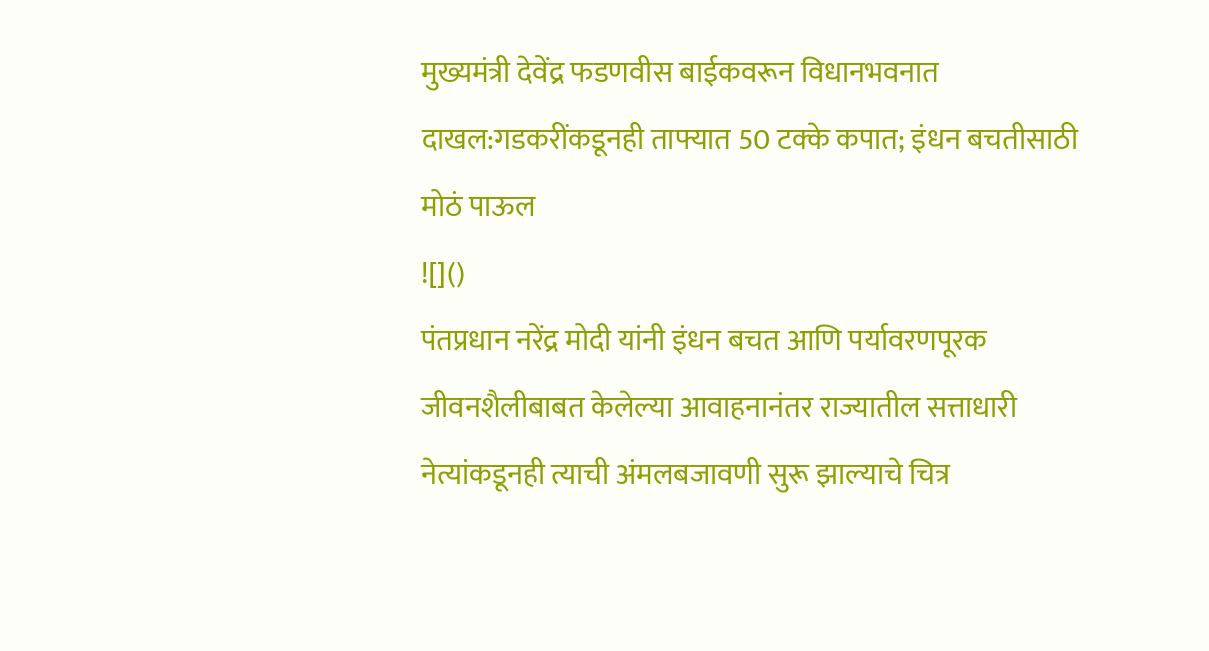मुख्यमंत्री देवेंद्र फडणवीस बाईकवरून विधानभवनात दाखल:गडकरींकडूनही ताफ्यात 50 टक्के कपात; इंधन बचतीसाठी मोठं पाऊल
![]()
पंतप्रधान नरेंद्र मोदी यांनी इंधन बचत आणि पर्यावरणपूरक जीवनशैलीबाबत केलेल्या आवाहनानंतर राज्यातील सत्ताधारी नेत्यांकडूनही त्याची अंमलबजावणी सुरू झाल्याचे चित्र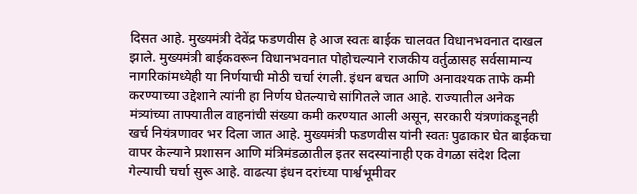दिसत आहे. मुख्यमंत्री देवेंद्र फडणवीस हे आज स्वतः बाईक चालवत विधानभवनात दाखल झाले. मुख्यमंत्री बाईकवरून विधानभवनात पोहोचल्याने राजकीय वर्तुळासह सर्वसामान्य नागरिकांमध्येही या निर्णयाची मोठी चर्चा रंगली. इंधन बचत आणि अनावश्यक ताफे कमी करण्याच्या उद्देशाने त्यांनी हा निर्णय घेतल्याचे सांगितले जात आहे. राज्यातील अनेक मंत्र्यांच्या ताफ्यातील वाहनांची संख्या कमी करण्यात आली असून, सरकारी यंत्रणांकडूनही खर्च नियंत्रणावर भर दिला जात आहे. मुख्यमंत्री फडणवीस यांनी स्वतः पुढाकार घेत बाईकचा वापर केल्याने प्रशासन आणि मंत्रिमंडळातील इतर सदस्यांनाही एक वेगळा संदेश दिला गेल्याची चर्चा सुरू आहे. वाढत्या इंधन दरांच्या पार्श्वभूमीवर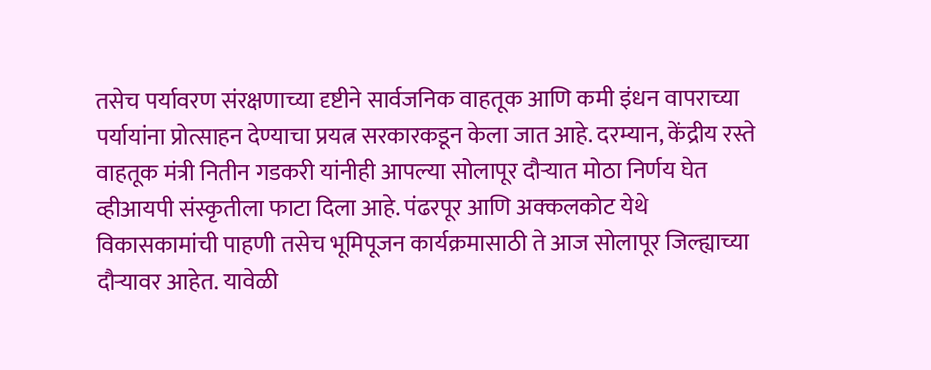तसेच पर्यावरण संरक्षणाच्या दृष्टीने सार्वजनिक वाहतूक आणि कमी इंधन वापराच्या पर्यायांना प्रोत्साहन देण्याचा प्रयत्न सरकारकडून केला जात आहे. दरम्यान, केंद्रीय रस्ते वाहतूक मंत्री नितीन गडकरी यांनीही आपल्या सोलापूर दौऱ्यात मोठा निर्णय घेत व्हीआयपी संस्कृतीला फाटा दिला आहे. पंढरपूर आणि अक्कलकोट येथे विकासकामांची पाहणी तसेच भूमिपूजन कार्यक्रमासाठी ते आज सोलापूर जिल्ह्याच्या दौऱ्यावर आहेत. यावेळी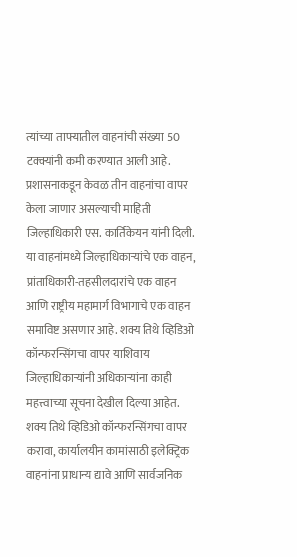त्यांच्या ताफ्यातील वाहनांची संख्या 50 टक्क्यांनी कमी करण्यात आली आहे. प्रशासनाकडून केवळ तीन वाहनांचा वापर केला जाणार असल्याची माहिती जिल्हाधिकारी एस. कार्तिकेयन यांनी दिली. या वाहनांमध्ये जिल्हाधिकाऱ्यांचे एक वाहन, प्रांताधिकारी-तहसीलदारांचे एक वाहन आणि राष्ट्रीय महामार्ग विभागाचे एक वाहन समाविष्ट असणार आहे. शक्य तिथे व्हिडिओ कॉन्फरन्सिंगचा वापर याशिवाय जिल्हाधिकाऱ्यांनी अधिकाऱ्यांना काही महत्त्वाच्या सूचना देखील दिल्या आहेत. शक्य तिथे व्हिडिओ कॉन्फरन्सिंगचा वापर करावा, कार्यालयीन कामांसाठी इलेक्ट्रिक वाहनांना प्राधान्य द्यावे आणि सार्वजनिक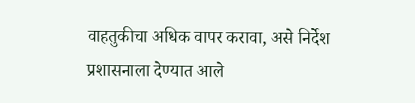वाहतुकीचा अधिक वापर करावा, असे निर्देश प्रशासनाला देण्यात आले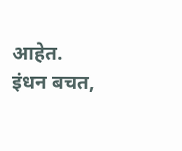आहेत. इंधन बचत,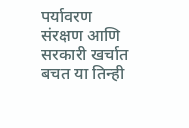पर्यावरण संरक्षण आणि सरकारी खर्चात बचत या तिन्ही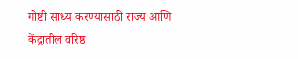गोष्टी साध्य करण्यासाठी राज्य आणि केंद्रातील वरिष्ठ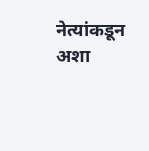नेत्यांकडून अशा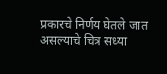प्रकारचे निर्णय घेतले जात असल्याचे चित्र सध्या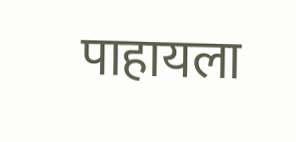पाहायला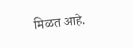मिळत आहे.